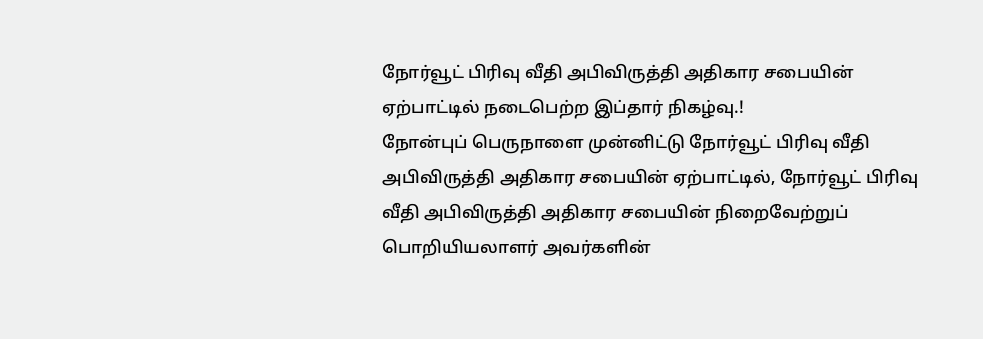நோர்வூட் பிரிவு வீதி அபிவிருத்தி அதிகார சபையின் ஏற்பாட்டில் நடைபெற்ற இப்தார் நிகழ்வு.!
நோன்புப் பெருநாளை முன்னிட்டு நோர்வூட் பிரிவு வீதி அபிவிருத்தி அதிகார சபையின் ஏற்பாட்டில், நோர்வூட் பிரிவு வீதி அபிவிருத்தி அதிகார சபையின் நிறைவேற்றுப் பொறியியலாளர் அவர்களின்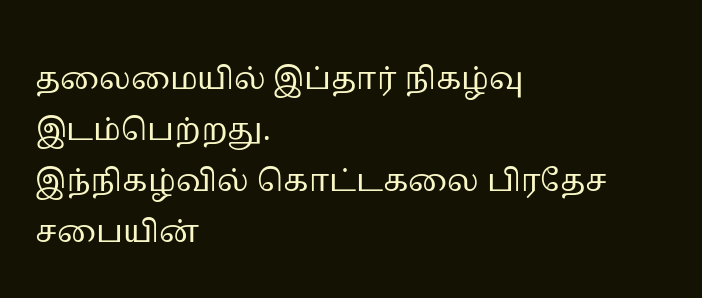தலைமையில் இப்தார் நிகழ்வு இடம்பெற்றது.
இந்நிகழ்வில் கொட்டகலை பிரதேச சபையின்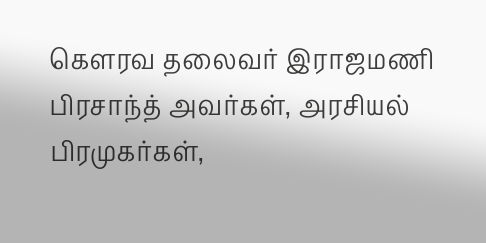கௌரவ தலைவர் இராஜமணி பிரசாந்த் அவர்கள், அரசியல் பிரமுகர்கள்,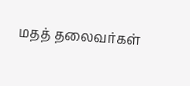மதத் தலைவர்கள்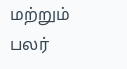மற்றும் பலர்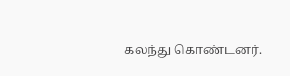கலந்து கொண்டனர்.